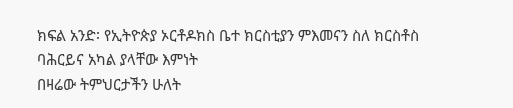ክፍል አንድ፡ የኢትዮጵያ ኦርቶዶክስ ቤተ ክርስቲያን ምእመናን ስለ ክርስቶስ ባሕርይና አካል ያላቸው እምነት
በዛሬው ትምህርታችን ሁለት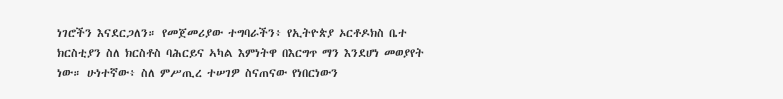ነገሮችን እናደርጋለን። የመጀመሪያው ተግባራችን፥ የኢትዮጵያ ኦርቶዶክስ ቤተ ክርስቲያን ስለ ክርስቶስ ባሕርይና ኣካል እምነትዋ በእርግጥ ማን እንደሆነ መወያየት ነው። ሁነተኛው፥ ስለ ምሥጢረ ተሠገዎ ስናጠናው የነበርነውን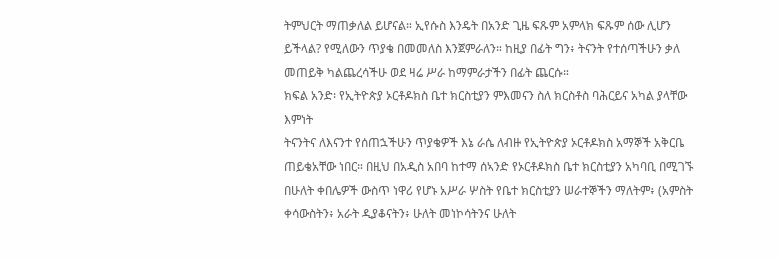ትምህርት ማጠቃለል ይሆናል። ኢየሱስ እንዴት በአንድ ጊዜ ፍጹም አምላክ ፍጹም ሰው ሊሆን ይችላል? የሚለውን ጥያቄ በመመለስ እንጀምራለን። ከዚያ በፊት ግን፥ ትናንት የተሰጣችሁን ቃለ መጠይቅ ካልጨረሳችሁ ወደ ዛሬ ሥራ ከማምራታችን በፊት ጨርሱ።
ክፍል አንድ፡ የኢትዮጵያ ኦርቶዶክስ ቤተ ክርስቲያን ምእመናን ስለ ክርስቶስ ባሕርይና አካል ያላቸው እምነት
ትናንትና ለእናንተ የሰጠኋችሁን ጥያቄዎች እኔ ራሴ ለብዙ የኢትዮጵያ ኦርቶዶክስ አማኞች አቅርቤ ጠይቄአቸው ነበር። በዚህ በአዲስ አበባ ከተማ ሰኣንድ የኦርቶዶክስ ቤተ ክርስቲያን አካባቢ በሚገኙ በሁለት ቀበሌዎች ውስጥ ነዋሪ የሆኑ አሥራ ሦስት የቤተ ክርስቲያን ሠራተኞችን ማለትም፥ (አምስት ቀሳውስትን፥ አራት ዲያቆናትን፥ ሁለት መነኮሳትንና ሁለት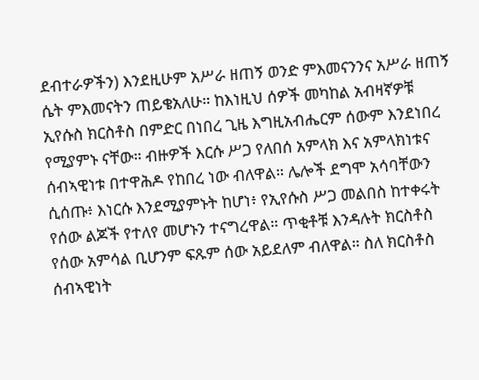ደብተራዎችን) እንደዚሁም አሥራ ዘጠኝ ወንድ ምእመናንንና አሥራ ዘጠኝ ሴት ምእመናትን ጠይቄአለሁ። ከእነዚህ ሰዎች መካከል አብዛኛዎቹ ኢየሱስ ክርስቶስ በምድር በነበረ ጊዜ እግዚአብሔርም ሰውም እንደነበረ የሚያምኑ ናቸው። ብዙዎች እርሱ ሥጋ የለበሰ አምላክ እና አምላክነቱና ሰብኣዊነቱ በተዋሕዶ የከበረ ነው ብለዋል። ሌሎች ደግሞ አሳባቸውን ሲሰጡ፥ እነርሱ እንደሚያምኑት ከሆነ፥ የኢየሱስ ሥጋ መልበስ ከተቀሩት የሰው ልጆች የተለየ መሆኑን ተናግረዋል። ጥቂቶቹ እንዳሉት ክርስቶስ የሰው አምሳል ቢሆንም ፍጹም ሰው አይደለም ብለዋል። ስለ ክርስቶስ ሰብኣዊነት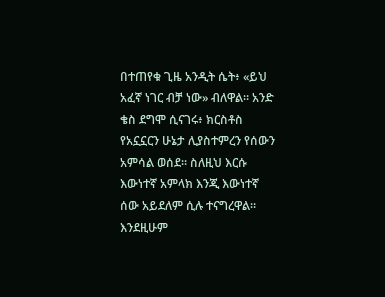በተጠየቁ ጊዜ አንዲት ሴት፥ «ይህ አፈኛ ነገር ብቻ ነው» ብለዋል። አንድ ቄስ ደግሞ ሲናገሩ፥ ክርስቶስ የአኗኗርን ሁኔታ ሊያስተምረን የሰውን አምሳል ወሰደ። ስለዚህ እርሱ እውነተኛ አምላክ እንጂ እውነተኛ ሰው አይደለም ሲሉ ተናግረዋል። እንደዚሁም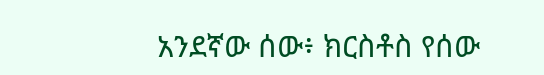አንደኛው ሰው፥ ክርስቶስ የሰው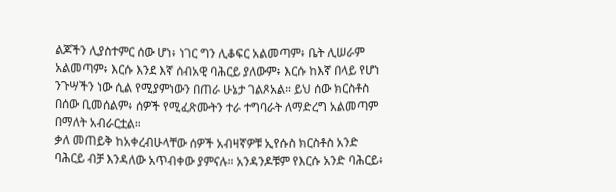ልጆችን ሊያስተምር ሰው ሆነ፥ ነገር ግን ሊቆፍር አልመጣም፥ ቤት ሊሠራም አልመጣም፥ እርሱ እንደ እኛ ሰብአዊ ባሕርይ ያለውም፥ እርሱ ከእኛ በላይ የሆነ ንጉሣችን ነው ሲል የሚያምነውን በጠራ ሁኔታ ገልጾአል። ይህ ሰው ክርስቶስ በሰው ቢመሰልም፥ ሰዎች የሚፈጽሙትን ተራ ተግባራት ለማድረግ አልመጣም በማለት አብራርቷል።
ቃለ መጠይቅ ከአቀረብሁላቸው ሰዎች አብዛኛዎቹ ኢየሱስ ክርስቶስ አንድ ባሕርይ ብቻ እንዳለው አጥብቀው ያምናሉ። አንዳንዶቹም የእርሱ አንድ ባሕርይ፥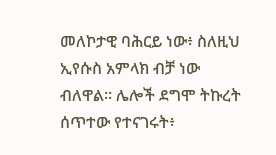መለኮታዊ ባሕርይ ነው፥ ስለዚህ ኢየሱስ አምላክ ብቻ ነው ብለዋል። ሌሎች ደግሞ ትኩረት ሰጥተው የተናገሩት፥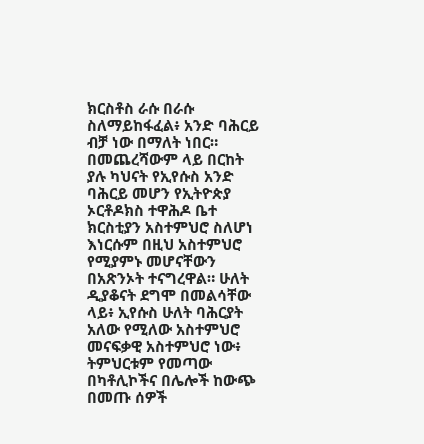ክርስቶስ ራሱ በራሱ ስለማይከፋፈል፥ አንድ ባሕርይ ብቻ ነው በማለት ነበር። በመጨረሻውም ላይ በርከት ያሉ ካህናት የኢየሱስ አንድ ባሕርይ መሆን የኢትዮጵያ ኦርቶዶክስ ተዋሕዶ ቤተ ክርስቲያን አስተምህሮ ስለሆነ እነርሱም በዚህ አስተምህሮ የሚያምኑ መሆናቸውን በአጽንኦት ተናግረዋል። ሁለት ዲያቆናት ደግሞ በመልሳቸው ላይ፥ ኢየሱስ ሁለት ባሕርያት አለው የሚለው አስተምህሮ መናፍቃዊ አስተምህሮ ነው፥ ትምህርቱም የመጣው በካቶሊኮችና በሌሎች ከውጭ በመጡ ሰዎች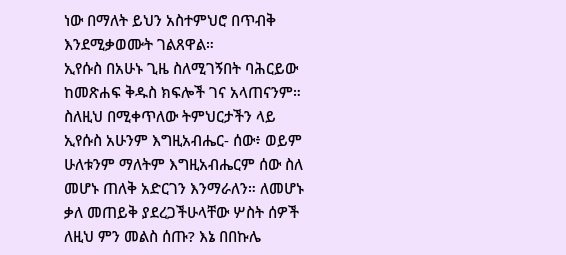ነው በማለት ይህን አስተምህሮ በጥብቅ እንደሚቃወሙት ገልጸዋል።
ኢየሱስ በአሁኑ ጊዜ ስለሚገኝበት ባሕርይው ከመጽሐፍ ቅዱስ ክፍሎች ገና አላጠናንም። ስለዚህ በሚቀጥለው ትምህርታችን ላይ ኢየሱስ አሁንም እግዚአብሔር- ሰው፥ ወይም ሁለቱንም ማለትም እግዚአብሔርም ሰው ስለ መሆኑ ጠለቅ አድርገን እንማራለን። ለመሆኑ ቃለ መጠይቅ ያደረጋችሁላቸው ሦስት ሰዎች ለዚህ ምን መልስ ሰጡ? እኔ በበኩሌ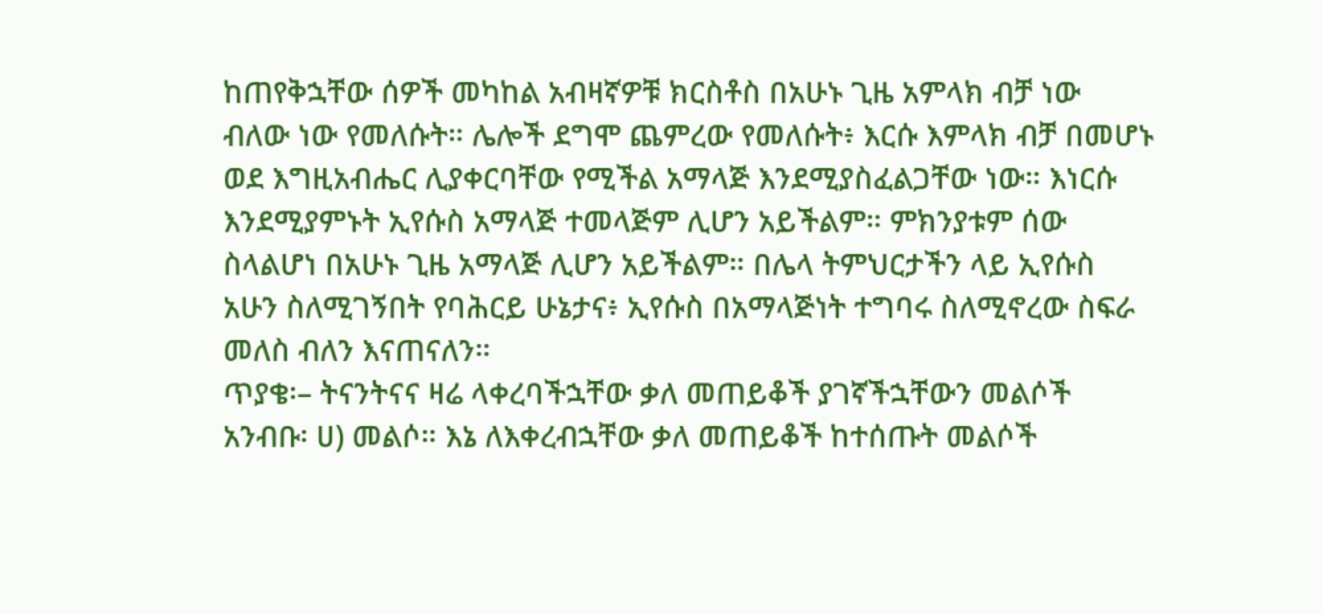ከጠየቅኋቸው ሰዎች መካከል አብዛኛዎቹ ክርስቶስ በአሁኑ ጊዜ አምላክ ብቻ ነው ብለው ነው የመለሱት። ሌሎች ደግሞ ጨምረው የመለሱት፥ እርሱ እምላክ ብቻ በመሆኑ ወደ እግዚአብሔር ሊያቀርባቸው የሚችል አማላጅ እንደሚያስፈልጋቸው ነው። እነርሱ እንደሚያምኑት ኢየሱስ አማላጅ ተመላጅም ሊሆን አይችልም። ምክንያቱም ሰው ስላልሆነ በአሁኑ ጊዜ አማላጅ ሊሆን አይችልም። በሌላ ትምህርታችን ላይ ኢየሱስ አሁን ስለሚገኝበት የባሕርይ ሁኔታና፥ ኢየሱስ በአማላጅነት ተግባሩ ስለሚኖረው ስፍራ መለስ ብለን እናጠናለን።
ጥያቄ፡– ትናንትናና ዛሬ ላቀረባችኋቸው ቃለ መጠይቆች ያገኛችኋቸውን መልሶች አንብቡ፡ ሀ) መልሶ። እኔ ለእቀረብኋቸው ቃለ መጠይቆች ከተሰጡት መልሶች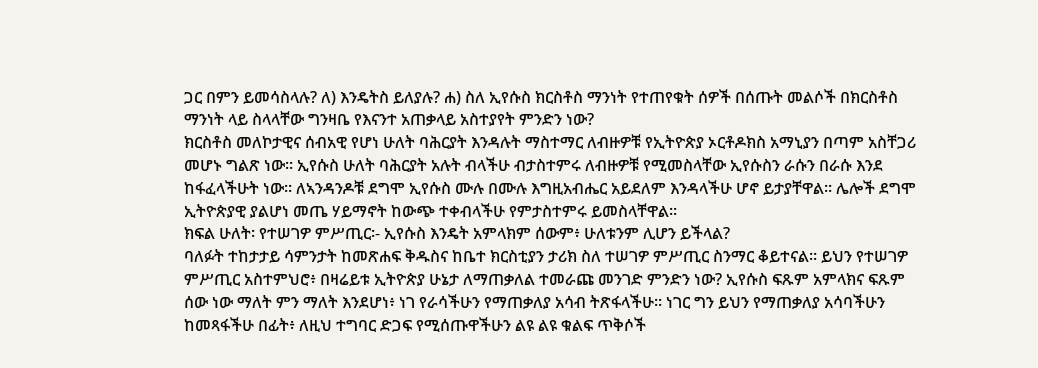ጋር በምን ይመሳስላሉ? ለ) እንዴትስ ይለያሉ? ሐ) ስለ ኢየሱስ ክርስቶስ ማንነት የተጠየቁት ሰዎች በሰጡት መልሶች በክርስቶስ ማንነት ላይ ስላላቸው ግንዛቤ የእናንተ አጠቃላይ አስተያየት ምንድን ነው?
ክርስቶስ መለኮታዊና ሰብአዊ የሆነ ሁለት ባሕርያት እንዳሉት ማስተማር ለብዙዎቹ የኢትዮጵያ ኦርቶዶክስ አማኒያን በጣም አስቸጋሪ መሆኑ ግልጽ ነው። ኢየሱስ ሁለት ባሕርያት አሉት ብላችሁ ብታስተምሩ ለብዙዎቹ የሚመስላቸው ኢየሱስን ራሱን በራሱ እንደ ከፋፈላችሁት ነው። ለኣንዳንዶቹ ደግሞ ኢየሱስ ሙሉ በሙሉ እግዚአብሔር አይደለም እንዳላችሁ ሆኖ ይታያቸዋል። ሌሎች ደግሞ ኢትዮጵያዊ ያልሆነ መጤ ሃይማኖት ከውጭ ተቀብላችሁ የምታስተምሩ ይመስላቸዋል።
ክፍል ሁለት፡ የተሠገዎ ምሥጢር፡- ኢየሱስ እንዴት አምላክም ሰውም፥ ሁለቱንም ሊሆን ይችላል?
ባለፉት ተከታታይ ሳምንታት ከመጽሐፍ ቅዱስና ከቤተ ክርስቲያን ታሪክ ስለ ተሠገዎ ምሥጢር ስንማር ቆይተናል። ይህን የተሠገዎ ምሥጢር አስተምህሮ፥ በዛሬይቱ ኢትዮጵያ ሁኔታ ለማጠቃለል ተመራጩ መንገድ ምንድን ነው? ኢየሱስ ፍጹም አምላክና ፍጹም ሰው ነው ማለት ምን ማለት እንደሆነ፥ ነገ የራሳችሁን የማጠቃለያ አሳብ ትጽፋላችሁ። ነገር ግን ይህን የማጠቃለያ አሳባችሁን ከመጻፋችሁ በፊት፥ ለዚህ ተግባር ድጋፍ የሚሰጡዋችሁን ልዩ ልዩ ቁልፍ ጥቅሶች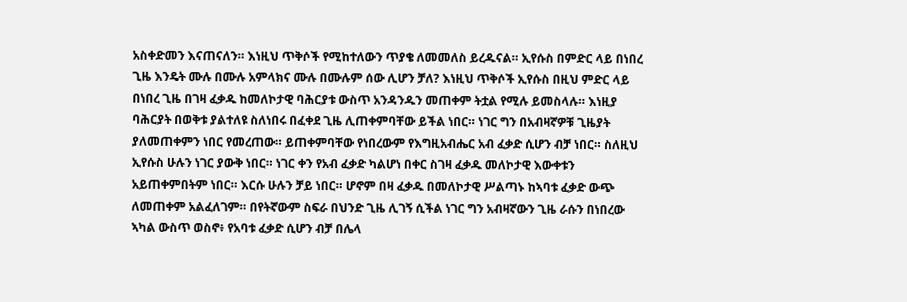አስቀድመን እናጠናለን። እነዚህ ጥቅሶች የሚከተለውን ጥያቄ ለመመለስ ይረዱናል። ኢየሱስ በምድር ላይ በነበረ ጊዜ እንዴት ሙሉ በሙሉ አምላክና ሙሉ በሙሉም ሰው ሊሆን ቻለ? እነዚህ ጥቅሶች ኢየሱስ በዚህ ምድር ላይ በነበረ ጊዜ በገዛ ፈቃዱ ከመለኮታዊ ባሕርያቱ ውስጥ አንዳንዱን መጠቀም ትቷል የሚሉ ይመስላሉ። እነዚያ ባሕርያት በወቅቱ ያልተለዩ ስለነበሩ በፈቀደ ጊዜ ሊጠቀምባቸው ይችል ነበር። ነገር ግን በአብዛኛዎቹ ጊዜያት ያለመጠቀምን ነበር የመረጠው። ይጠቀምባቸው የነበረውም የእግዚአብሔር አብ ፈቃድ ሲሆን ብቻ ነበር። ስለዚህ ኢየሱስ ሁሉን ነገር ያውቅ ነበር። ነገር ቀን የአብ ፈቃድ ካልሆነ በቀር ስገዛ ፈቃዱ መለኮታዊ እውቀቱን አይጠቀምበትም ነበር። እርሱ ሁሉን ቻይ ነበር። ሆኖም በዛ ፈቃዱ በመለኮታዊ ሥልጣኑ ከኣባቱ ፈቃድ ውጭ ለመጠቀም አልፈለገም። በየትኛውም ስፍራ በህንድ ጊዜ ሊገኝ ሲችል ነገር ግን አብዛኛውን ጊዜ ራሱን በነበረው ኣካል ውስጥ ወስኖ፥ የአባቱ ፈቃድ ሲሆን ብቻ በሌላ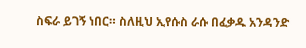ስፍራ ይገኝ ነበር። ስለዚህ ኢየሱስ ራሱ በፈቃዱ አንዳንድ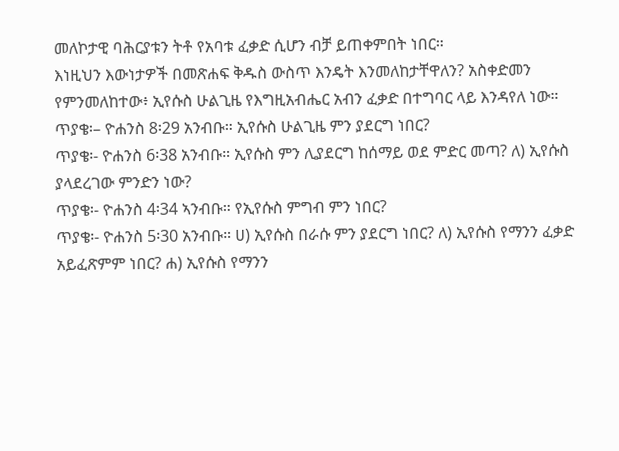መለኮታዊ ባሕርያቱን ትቶ የአባቱ ፈቃድ ሲሆን ብቻ ይጠቀምበት ነበር።
እነዚህን እውነታዎች በመጽሐፍ ቅዱስ ውስጥ እንዴት እንመለከታቸዋለን? አስቀድመን የምንመለከተው፥ ኢየሱስ ሁልጊዜ የእግዚአብሔር አብን ፈቃድ በተግባር ላይ እንዳየለ ነው።
ጥያቄ፡– ዮሐንስ 8፡29 አንብቡ። ኢየሱስ ሁልጊዜ ምን ያደርግ ነበር?
ጥያቄ፡- ዮሐንስ 6፡38 አንብቡ። ኢየሱስ ምን ሊያደርግ ከሰማይ ወደ ምድር መጣ? ለ) ኢየሱስ ያላደረገው ምንድን ነው?
ጥያቄ፡- ዮሐንስ 4፡34 ኣንብቡ። የኢየሱስ ምግብ ምን ነበር?
ጥያቄ፡- ዮሐንስ 5፡30 አንብቡ። ሀ) ኢየሱስ በራሱ ምን ያደርግ ነበር? ለ) ኢየሱስ የማንን ፈቃድ አይፈጽምም ነበር? ሐ) ኢየሱስ የማንን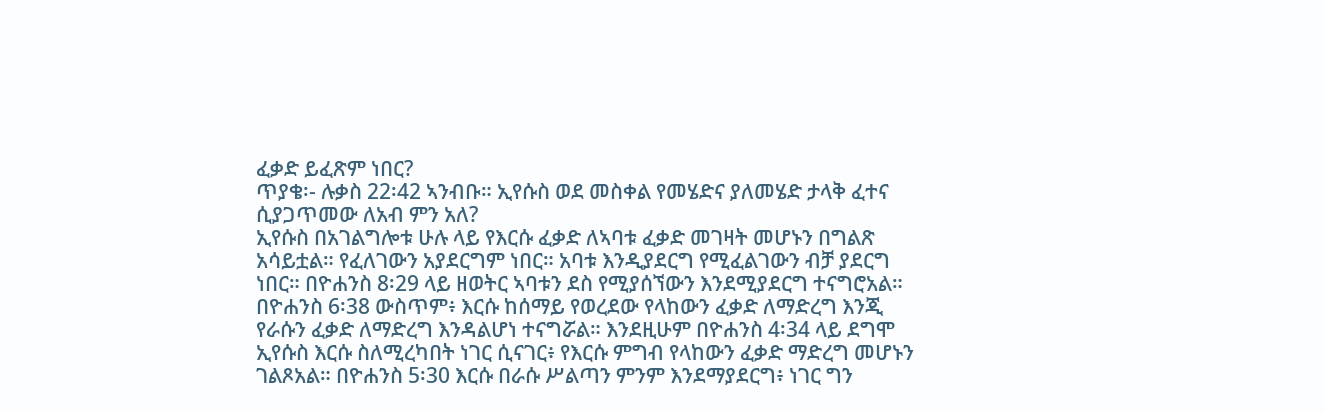ፈቃድ ይፈጽም ነበር?
ጥያቄ፡- ሉቃስ 22፡42 ኣንብቡ። ኢየሱስ ወደ መስቀል የመሄድና ያለመሄድ ታላቅ ፈተና ሲያጋጥመው ለአብ ምን አለ?
ኢየሱስ በአገልግሎቱ ሁሉ ላይ የእርሱ ፈቃድ ለኣባቱ ፈቃድ መገዛት መሆኑን በግልጽ አሳይቷል። የፈለገውን አያደርግም ነበር። አባቱ እንዲያደርግ የሚፈልገውን ብቻ ያደርግ ነበር። በዮሐንስ 8፡29 ላይ ዘወትር ኣባቱን ደስ የሚያሰኘውን እንደሚያደርግ ተናግሮአል። በዮሐንስ 6፡38 ውስጥም፥ እርሱ ከሰማይ የወረደው የላከውን ፈቃድ ለማድረግ እንጂ የራሱን ፈቃድ ለማድረግ እንዳልሆነ ተናግሯል። እንደዚሁም በዮሐንስ 4፡34 ላይ ደግሞ ኢየሱስ እርሱ ስለሚረካበት ነገር ሲናገር፥ የእርሱ ምግብ የላከውን ፈቃድ ማድረግ መሆኑን ገልጾአል። በዮሐንስ 5፡30 እርሱ በራሱ ሥልጣን ምንም እንደማያደርግ፥ ነገር ግን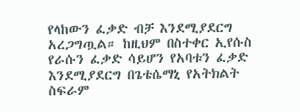የላከውን ፈቃድ ብቻ እንደሚያደርግ አረጋግጧል። ከዚህም በስተቀር ኢየሱስ የራሱን ፈቃድ ሳይሆን የአባቱን ፈቃድ እንደሚያደርግ በጌቴሴማኒ የአትክልት ስፍራም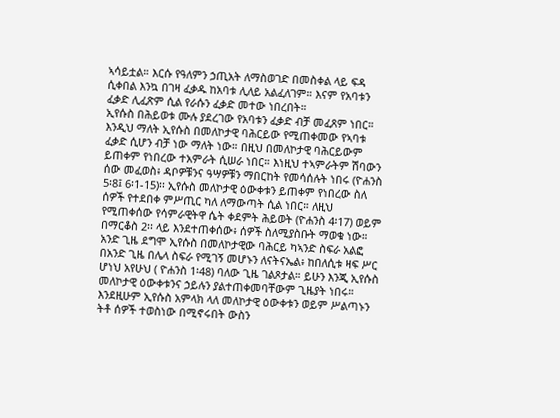ኣሳይቷል። እርሱ የዓለምን ኃጢአት ለማስወገድ በመስቀል ላይ ፍዳ ሲቀበል እንኳ በገዛ ፈቃዱ ከአባቱ ሊለይ አልፈለገም። እናም የአባቱን ፈቃድ ሊፈጽም ሲል የራሱን ፈቃድ መተው ነበረበት።
ኢየሱስ በሕይወቱ ሙሉ ያደረገው የአባቱን ፈቃድ ብቻ መፈጸም ነበር። እንዲህ ማለት ኢየሱስ በመለኮታዊ ባሕርይው የሚጠቀመው የኣባቱ ፈቃድ ሲሆን ብቻ ነው ማለት ነው። በዚህ በመለኮታዊ ባሕርይውም ይጠቀም የነበረው ተአምራት ሲሠራ ነበር። እነዚህ ተኣምራትም ሽባውን ሰው መፈወስ፥ ዳቦዎቹንና ዓሣዎቹን ማበርከት የመሳሰሉት ነበሩ (ዮሐንስ 5፡8፤ 6፡1-15)፡፡ ኢየሱስ መለኮታዊ ዕውቀቱን ይጠቀም የነበረው ስለ ሰዎች የተደበቀ ምሥጢር ካለ ለማውጣት ሲል ነበር። ለዚህ የሚጠቀሰው የሳምራዊትዋ ሴት ቀደምት ሕይወት (ዮሐንስ 4፡17) ወይም በማርቆስ 2፡፡ ላይ እንደተጠቀሰው፥ ሰዎች ስለሚያስቡት ማወቁ ነው። አንድ ጊዜ ደግሞ ኢየሱስ በመለኮታዊው ባሕርይ ካኣንድ ስፍራ አልፎ በአንድ ጊዜ በሌላ ስፍራ የሚገኝ መሆኑን ለናትናኤል፥ ከበለሲቱ ዛፍ ሥር ሆነህ አየሁህ ( ዮሐንስ 1፡48) ባለው ጊዜ ገልጾታል። ይሁን እንጂ ኢየሱስ መለኮታዊ ዕውቀቱንና ኃይሉን ያልተጠቀመባቸውም ጊዜያት ነበሩ። እንደዚሁም ኢየሱስ አምላክ ላለ መለኮታዊ ዕውቀቱን ወይም ሥልጣኑን ትቶ ሰዎች ተወስነው በሚኖሩበት ውስን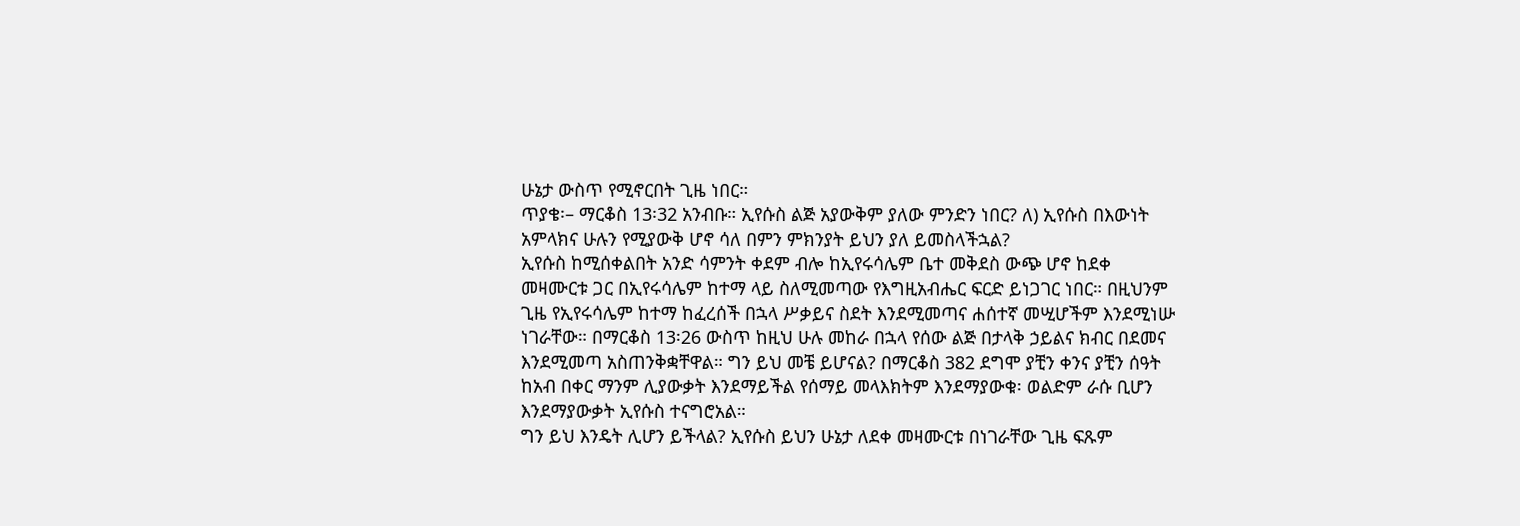ሁኔታ ውስጥ የሚኖርበት ጊዜ ነበር።
ጥያቄ፡– ማርቆስ 13፡32 አንብቡ። ኢየሱስ ልጅ አያውቅም ያለው ምንድን ነበር? ለ) ኢየሱስ በእውነት አምላክና ሁሉን የሚያውቅ ሆኖ ሳለ በምን ምክንያት ይህን ያለ ይመስላችኋል?
ኢየሱስ ከሚሰቀልበት አንድ ሳምንት ቀደም ብሎ ከኢየሩሳሌም ቤተ መቅደስ ውጭ ሆኖ ከደቀ መዛሙርቱ ጋር በኢየሩሳሌም ከተማ ላይ ስለሚመጣው የእግዚአብሔር ፍርድ ይነጋገር ነበር። በዚህንም ጊዜ የኢየሩሳሌም ከተማ ከፈረሰች በኋላ ሥቃይና ስደት እንደሚመጣና ሐሰተኛ መሢሆችም እንደሚነሡ ነገራቸው። በማርቆስ 13፡26 ውስጥ ከዚህ ሁሉ መከራ በኋላ የሰው ልጅ በታላቅ ኃይልና ክብር በደመና እንደሚመጣ አስጠንቅቋቸዋል። ግን ይህ መቼ ይሆናል? በማርቆስ 382 ደግሞ ያቺን ቀንና ያቺን ሰዓት ከአብ በቀር ማንም ሊያውቃት እንደማይችል የሰማይ መላእክትም እንደማያውቁ፡ ወልድም ራሱ ቢሆን እንደማያውቃት ኢየሱስ ተናግሮአል።
ግን ይህ እንዴት ሊሆን ይችላል? ኢየሱስ ይህን ሁኔታ ለደቀ መዛሙርቱ በነገራቸው ጊዜ ፍጹም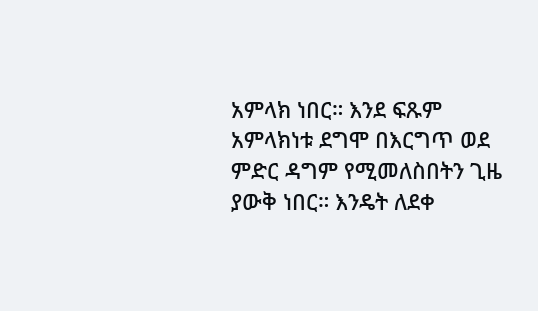አምላክ ነበር። እንደ ፍጹም አምላክነቱ ደግሞ በእርግጥ ወደ ምድር ዳግም የሚመለስበትን ጊዜ ያውቅ ነበር። እንዴት ለደቀ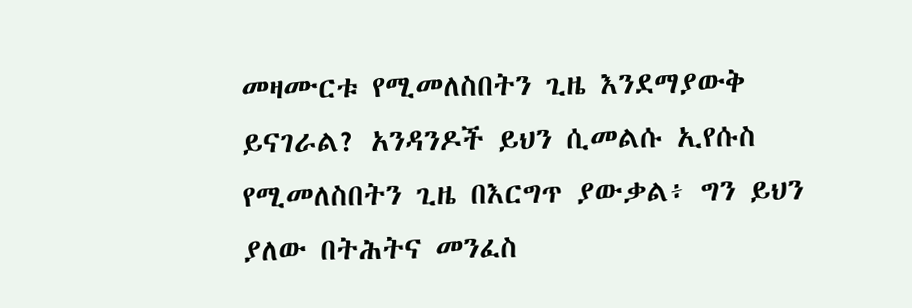መዛሙርቱ የሚመለስበትን ጊዜ እንደማያውቅ ይናገራል? አንዳንዶች ይህን ሲመልሱ ኢየሱስ የሚመለስበትን ጊዜ በእርግጥ ያውቃል፥ ግን ይህን ያለው በትሕትና መንፈስ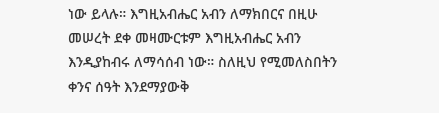ነው ይላሉ። እግዚአብሔር አብን ለማክበርና በዚሁ መሠረት ደቀ መዛሙርቱም እግዚአብሔር አብን እንዲያከብሩ ለማሳሰብ ነው። ስለዚህ የሚመለስበትን ቀንና ሰዓት እንደማያውቅ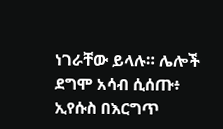ነገራቸው ይላሉ። ሌሎች ደግሞ አሳብ ሲሰጡ፥ ኢየሱስ በእርግጥ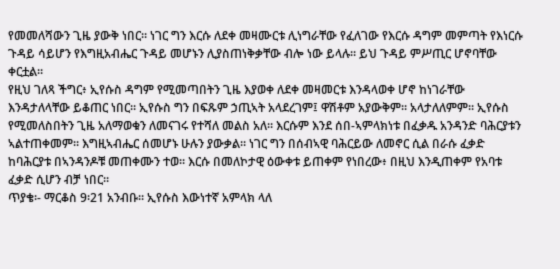የመመለሻውን ጊዜ ያውቅ ነበር። ነገር ግን እርሱ ለደቀ መዛሙርቱ ሊነግራቸው የፈለገው የእርሱ ዳግም መምጣት የእነርሱ ጉዳይ ሳይሆን የእግዚአብሔር ጉዳይ መሆኑን ሊያስጠነቅቃቸው ብሎ ነው ይላሉ። ይህ ጉዳይ ምሥጢር ሆኖባቸው ቀርቷል።
የዚህ ገለጻ ችግር፥ ኢየሱስ ዳግም የሚመጣበትን ጊዜ እያወቀ ለደቀ መዛመርቱ እንዳላወቀ ሆኖ ከነገራቸው እንዳታለላቸው ይቆጠር ነበር። ኢየሱስ ግን በፍጹም ኃጢኣት አላደረገም፤ ዋሽቶም አያውቅም። አላታለለምም። ኢየሱስ የሚመለስበትን ጊዜ አለማወቁን ለመናገሩ የተሻለ መልስ አለ። እርሱም እንደ ሰበ-ኣምላክነቱ በፈቃዱ አንዳንድ ባሕርያቱን ኣልተጠቀመም። እግዚኣብሔር ሰመሆኑ ሁሉን ያውቃል። ነገር ግን በሰብኣዊ ባሕርይው ለመኖር ሲል በራሱ ፈቃድ ከባሕርያቱ በኣንዳንዶቹ መጠቀሙን ተወ። እርሱ በመለኮታዊ ዕውቀቱ ይጠቀም የነበረው፥ በዚህ እንዲጠቀም የአባቱ ፈቃድ ሲሆን ብቻ ነበር።
ጥያቄ፡- ማርቆስ 9፡21 አንብቡ። ኢየሱስ እውነተኛ አምላክ ላለ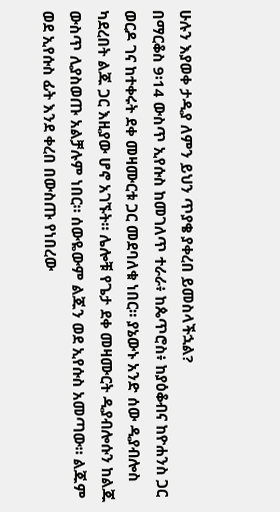ሁሉን እያወቀ ታዲያ ለምን ይህን ጥያቄ ያቀረበ ይመስላችኋል?
በማርቆስ 9፡14 ውስጥ ኢየሱስ ከመገለጥ ተራራ፥ ከጴጥሮስ፥ ከያዕቆብና ከዮሐንስ ጋር ወርዶ ገና ከተቀሩት ደቀ መዛሙርቱ ጋር መደባለቁ ነበር። ያኔውኑ አንድ ሰው ዲያብሎስ ካደረበት ልጁ ጋር እዚያው ሆኖ አገኙት። ሌሎቹ የጌታ ደቀ መዛሙርት ዲያብሎሱን ከልጁ ውስጥ ሊያስወጡ አልቻሉም ነበር። ሰውዬውም ልጁን ወደ ኢየሱስ አመጣው። ልጁም ወደ ኢየሱስ ፊት እንደ ቀረበ በውስጡ የነበረው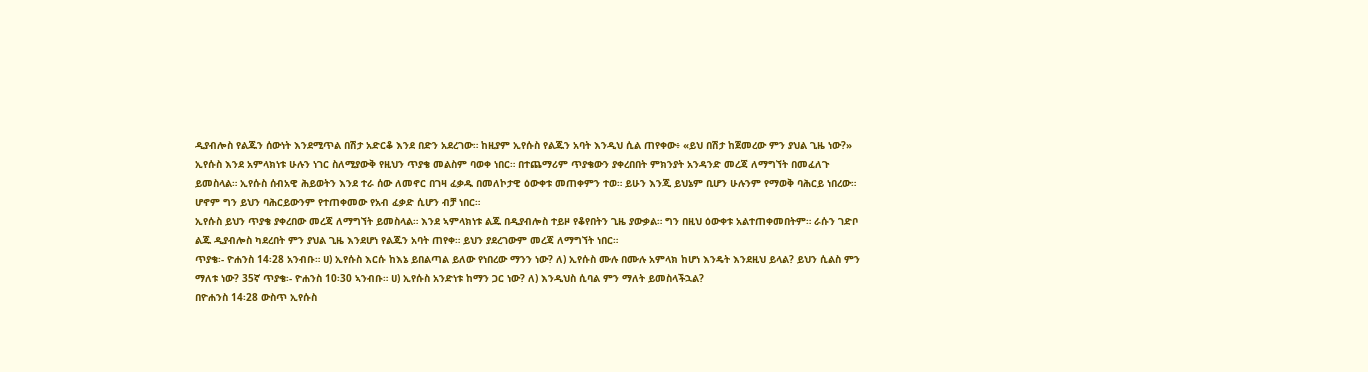ዲያብሎስ የልጁን ሰውነት እንደሚጥል በሽታ አድርቆ እንደ በድን አደረገው። ከዚያም ኢየሱስ የልጁን አባት እንዲህ ሲል ጠየቀው፥ «ይህ በሽታ ከጀመረው ምን ያህል ጊዜ ነው?» ኢየሱስ እንደ አምላክነቱ ሁሉን ነገር ስለሚያውቅ የዚህን ጥያቄ መልስም ባወቀ ነበር። በተጨማሪም ጥያቄውን ያቀረበበት ምክንያት አንዳንድ መረጃ ለማግኘት በመፈለጉ ይመስላል። ኢየሱስ ሰብአዊ ሕይወትን እንደ ተራ ሰው ለመኖር በገዛ ፈቃዱ በመለኮታዊ ዕውቀቱ መጠቀምን ተወ። ይሁን እንጂ ይህኔም ቢሆን ሁሉንም የማወቅ ባሕርይ ነበረው። ሆኖም ግን ይህን ባሕርይውንም የተጠቀመው የአብ ፈቃድ ሲሆን ብቻ ነበር።
ኢየሱስ ይህን ጥያቄ ያቀረበው መረጃ ለማግኘት ይመስላል። እንደ ኣምላክነቱ ልጁ በዲያብሎስ ተይዞ የቆየበትን ጊዜ ያውቃል። ግን በዚህ ዕውቀቱ አልተጠቀመበትም። ራሱን ገድቦ ልጁ ዲያብሎስ ካደረበት ምን ያህል ጊዜ እንደሆነ የልጁን አባት ጠየቀ። ይህን ያደረገውም መረጃ ለማግኘት ነበር።
ጥያቄ፡- ዮሐንስ 14፡28 አንብቡ። ሀ) ኢየሱስ እርሱ ከእኔ ይበልጣል ይለው የነበረው ማንን ነው? ለ) ኢየሱስ ሙሉ በሙሉ አምላክ ከሆነ እንዴት እንደዚህ ይላል? ይህን ሲልስ ምን ማለቱ ነው? 35ኛ ጥያቄ፡- ዮሐንስ 10፡30 ኣንብቡ። ሀ) ኢየሱስ አንድነቱ ከማን ጋር ነው? ለ) እንዲህስ ሲባል ምን ማለት ይመስላችኋል?
በዮሐንስ 14፡28 ውስጥ ኢየሱስ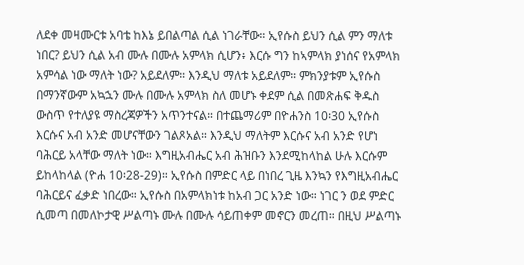ለደቀ መዛሙርቱ አባቴ ከእኔ ይበልጣል ሲል ነገራቸው። ኢየሱስ ይህን ሲል ምን ማለቱ ነበር? ይህን ሲል አብ ሙሉ በሙሉ አምላክ ሲሆን፥ እርሱ ግን ከኣምላክ ያነሰና የአምላክ አምሳል ነው ማለት ነው? አይደለም። እንዲህ ማለቱ አይደለም። ምክንያቱም ኢየሱስ በማንኛውም አኳኋን ሙሉ በሙሉ አምላክ ስለ መሆኑ ቀደም ሲል በመጽሐፍ ቅዱስ ውስጥ የተለያዩ ማስረጃዎችን አጥንተናል። በተጨማሪም በዮሐንስ 10፡30 ኢየሱስ እርሱና አብ አንድ መሆናቸውን ገልጾአል። እንዲህ ማለትም እርሱና አብ አንድ የሆነ ባሕርይ አላቸው ማለት ነው። እግዚአብሔር አብ ሕዝቡን እንደሚከላከል ሁሉ እርሱም ይከላከላል (ዮሐ 10፡28-29)። ኢየሱስ በምድር ላይ በነበረ ጊዜ እንኳን የእግዚአብሔር ባሕርይና ፈቃድ ነበረው። ኢየሱስ በአምላክነቱ ከአብ ጋር አንድ ነው። ነገር ን ወደ ምድር ሲመጣ በመለኮታዊ ሥልጣኑ ሙሉ በሙሉ ሳይጠቀም መኖርን መረጠ። በዚህ ሥልጣኑ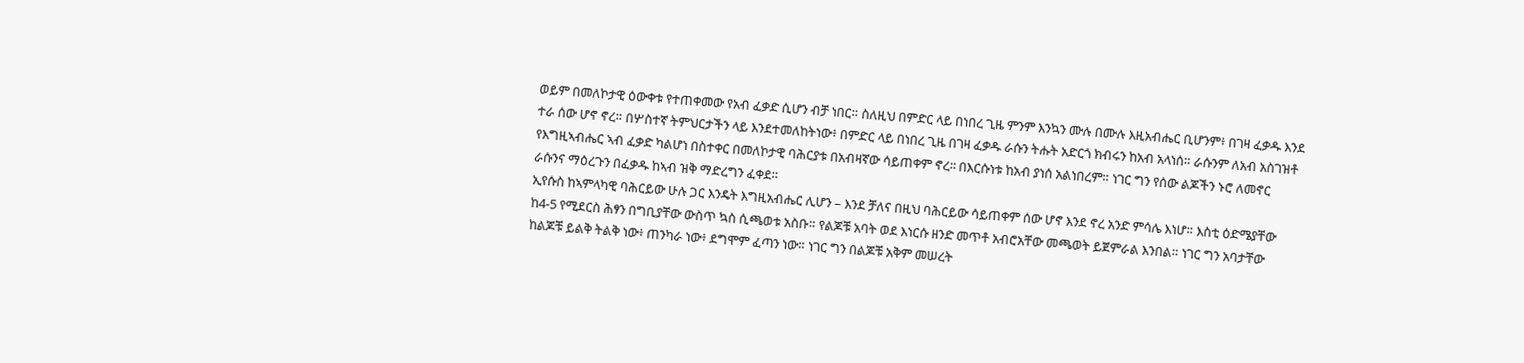ወይም በመለኮታዊ ዕውቀቱ የተጠቀመው የአብ ፈቃድ ሲሆን ብቻ ነበር። ስለዚህ በምድር ላይ በነበረ ጊዜ ምንም እንኳን ሙሉ በሙሉ እዚአብሔር ቢሆንም፥ በገዛ ፈቃዱ እንደ ተራ ሰው ሆኖ ኖረ። በሦስተኛ ትምህርታችን ላይ እንደተመለከትነው፥ በምድር ላይ በነበረ ጊዜ በገዛ ፈቃዱ ራሱን ትሑት አድርጎ ክብሩን ከአብ አላነሰ። ራሱንም ለአብ አስገዝቶ የእግዚኣብሔር ኣብ ፈቃድ ካልሆነ በስተቀር በመለኮታዊ ባሕርያቱ በአብዛኛው ሳይጠቀም ኖረ፡፡ በእርሱነቱ ከአብ ያነሰ አልነበረም። ነገር ግን የሰው ልጆችን ኑሮ ለመኖር ራሱንና ማዕረጉን በፈቃዱ ከኣብ ዝቅ ማድረግን ፈቀደ።
ኢየሱስ ከኣምላካዊ ባሕርይው ሁሉ ጋር እንዴት እግዚአብሔር ሊሆን – እንደ ቻለና በዚህ ባሕርይው ሳይጠቀም ሰው ሆኖ እንደ ኖረ አንድ ምሳሌ እነሆ። እስቲ ዕድሜያቸው ከ4-5 የሚደርስ ሕፃን በግቢያቸው ውስጥ ኳስ ሲጫወቱ አስቡ። የልጆቹ አባት ወደ እነርሱ ዘንድ መጥቶ አብሮአቸው መጫወት ይጀምራል እንበል። ነገር ግን አባታቸው ከልጆቹ ይልቅ ትልቅ ነው፥ ጠንካራ ነው፥ ደግሞም ፈጣን ነው። ነገር ግን በልጆቹ አቅም መሠረት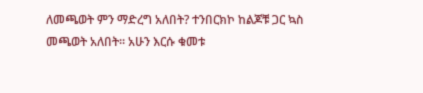ለመጫወት ምን ማድረግ አለበት? ተንበርክኮ ከልጆቹ ጋር ኳስ መጫወት አለበት። አሁን እርሱ ቁመቱ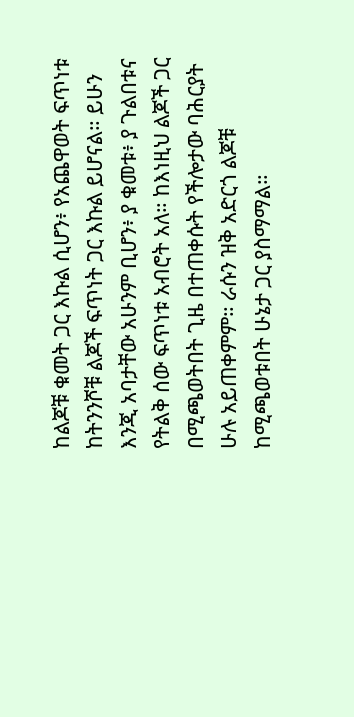ከልጆቹ ቁመት ጋር እኩል ሲሆን፥ የአጨዋወት ፍጥነቱ ከትንንሾቹ ልጆች ፍጥነት ጋር እኩል ይሆናል። ይሁን እንጂ አባታቸው አሁንም ቢሆን፥ ያ ቁመቱ፥ ያ ጉልበቱና የትልቅ ሰው ፍጥነቱ አብሮት አለ። ከእነዚህ ልጆች ጋር በሚጫወትበት ጊዜ በተጠቀሱት የችሎታው ባሕርያት ሁሉ አይጠቀምም። ራሱን ዝቅ አድርጎ ልጆቹ ከሚጫወቱበት ሁኔታ ጋር ያስማማል።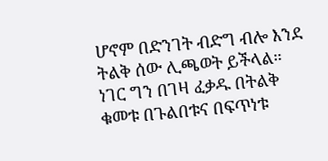ሆኖም በድንገት ብድግ ብሎ እንደ ትልቅ ሰው ሊጫወት ይችላል። ነገር ግን በገዛ ፈቃዱ በትልቅ ቁመቱ በጉልበቱና በፍጥነቱ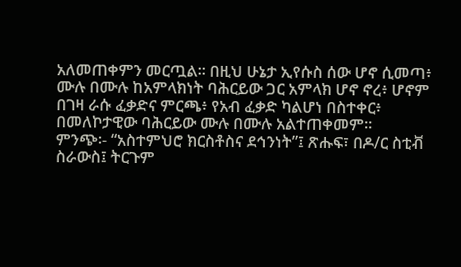አለመጠቀምን መርጧል። በዚህ ሁኔታ ኢየሱስ ሰው ሆኖ ሲመጣ፥ ሙሉ በሙሉ ከአምላክነት ባሕርይው ጋር አምላክ ሆኖ ኖረ፥ ሆኖም በገዛ ራሱ ፈቃድና ምርጫ፥ የአብ ፈቃድ ካልሆነ በስተቀር፥ በመለኮታዊው ባሕርይው ሙሉ በሙሉ አልተጠቀመም።
ምንጭ፡- “አስተምህሮ ክርስቶስና ደኅንነት”፤ ጽሑፍ፣ በዶ/ር ስቲቭ ስራውስ፤ ትርጉም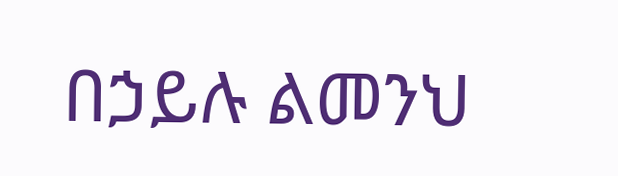በኃይሉ ልመንህ